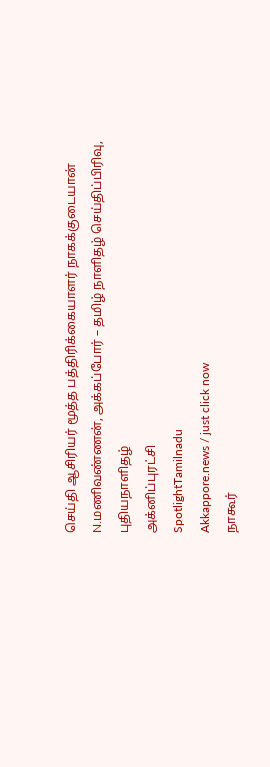செய்தி ஆசிரியர் மூத்த பத்திரிக்கையாளர் நாகக்குடையான் N.மணிவண்ணன், அக்கப்போர் – தமிழ் நாளிதழ் செய்திப்பிரிவு,
புதியநாளிதழ்
அக்னிப்புரட்சி
SpotlightTamilnadu
Akkappore.news / just click now
நாகூர்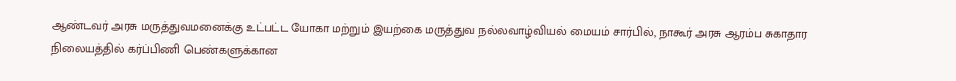ஆண்டவர் அரசு மருத்துவமனைக்கு உட்பட்ட யோகா மற்றும் இயற்கை மருத்துவ நல்லவாழ்வியல் மையம் சார்பில், நாகூர் அரசு ஆரம்ப சுகாதார நிலையத்தில் கர்ப்பிணி பெண்களுக்கான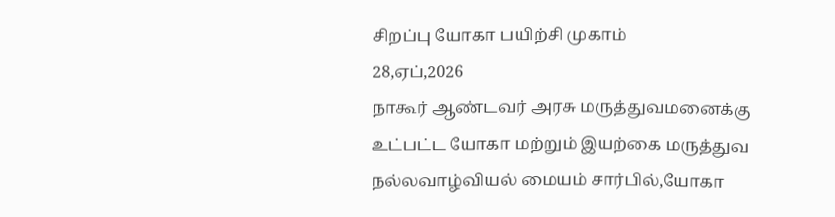சிறப்பு யோகா பயிற்சி முகாம்
28,ஏப்,2026
நாகூர் ஆண்டவர் அரசு மருத்துவமனைக்கு உட்பட்ட யோகா மற்றும் இயற்கை மருத்துவ நல்லவாழ்வியல் மையம் சார்பில்,யோகா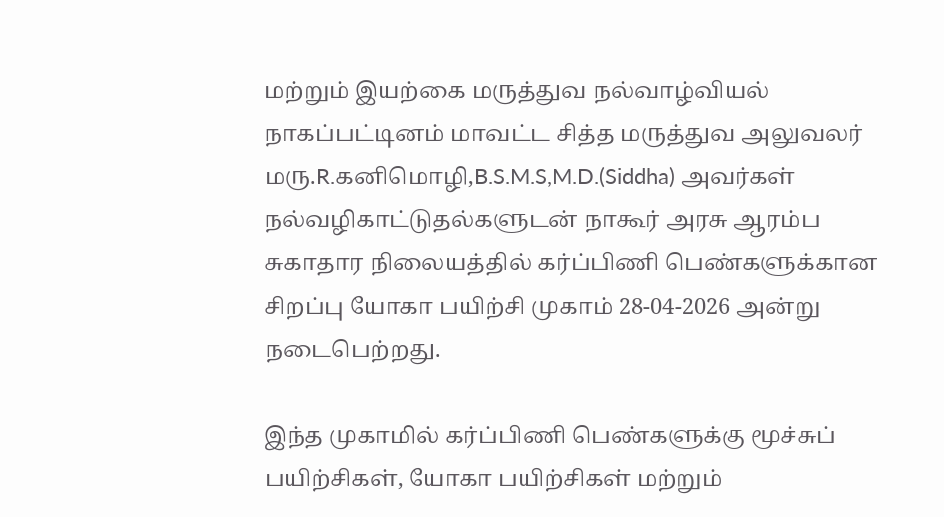மற்றும் இயற்கை மருத்துவ நல்வாழ்வியல் நாகப்பட்டினம் மாவட்ட சித்த மருத்துவ அலுவலர் மரு.R.கனிமொழி,B.S.M.S,M.D.(Siddha) அவர்கள் நல்வழிகாட்டுதல்களுடன் நாகூர் அரசு ஆரம்ப சுகாதார நிலையத்தில் கர்ப்பிணி பெண்களுக்கான சிறப்பு யோகா பயிற்சி முகாம் 28-04-2026 அன்று நடைபெற்றது.

இந்த முகாமில் கர்ப்பிணி பெண்களுக்கு மூச்சுப் பயிற்சிகள், யோகா பயிற்சிகள் மற்றும்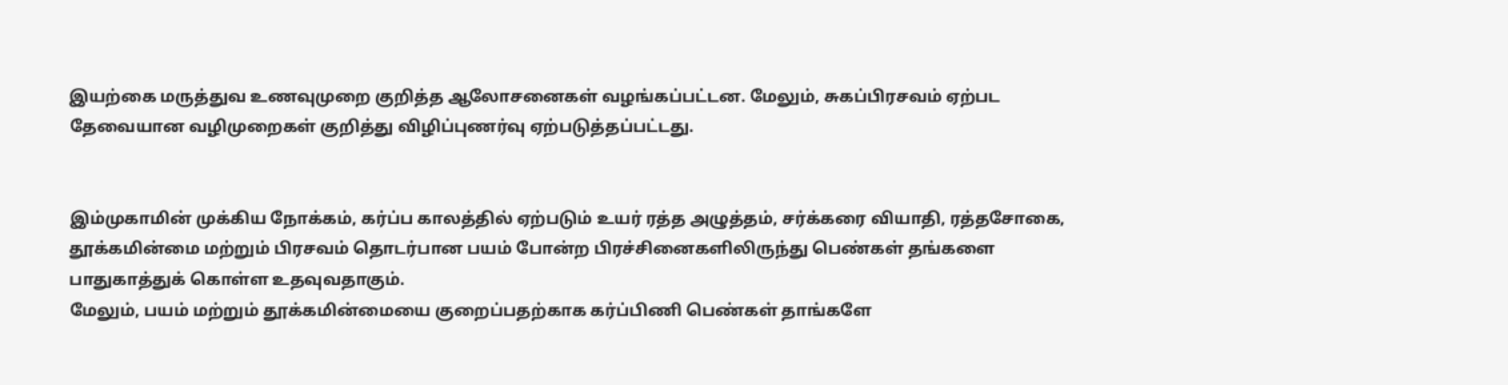இயற்கை மருத்துவ உணவுமுறை குறித்த ஆலோசனைகள் வழங்கப்பட்டன. மேலும், சுகப்பிரசவம் ஏற்பட தேவையான வழிமுறைகள் குறித்து விழிப்புணர்வு ஏற்படுத்தப்பட்டது.


இம்முகாமின் முக்கிய நோக்கம், கர்ப்ப காலத்தில் ஏற்படும் உயர் ரத்த அழுத்தம், சர்க்கரை வியாதி, ரத்தசோகை, தூக்கமின்மை மற்றும் பிரசவம் தொடர்பான பயம் போன்ற பிரச்சினைகளிலிருந்து பெண்கள் தங்களை பாதுகாத்துக் கொள்ள உதவுவதாகும்.
மேலும், பயம் மற்றும் தூக்கமின்மையை குறைப்பதற்காக கர்ப்பிணி பெண்கள் தாங்களே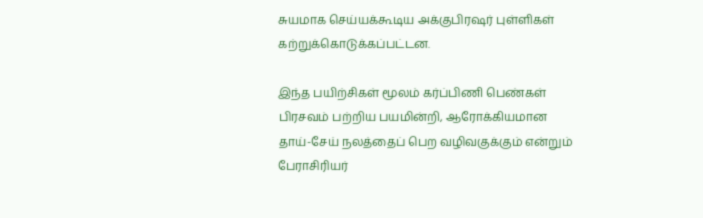சுயமாக செய்யக்கூடிய அக்குபிரஷர் புள்ளிகள் கற்றுக்கொடுக்கப்பட்டன.

இந்த பயிற்சிகள் மூலம் கர்ப்பிணி பெண்கள் பிரசவம் பற்றிய பயமின்றி, ஆரோக்கியமான தாய்-சேய் நலத்தைப் பெற வழிவகுக்கும் என்றும் பேராசிரியர்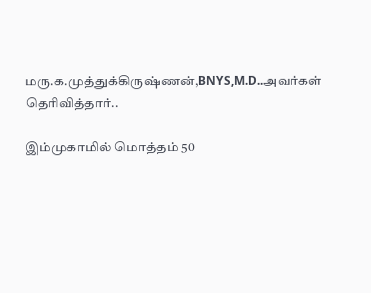மரு.க.முத்துக்கிருஷ்ணன்,BNYS,M.D..அவர்கள் தெரிவித்தார்..

இம்முகாமில் மொத்தம் 50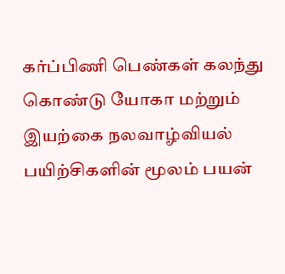கர்ப்பிணி பெண்கள் கலந்து கொண்டு யோகா மற்றும் இயற்கை நலவாழ்வியல் பயிற்சிகளின் மூலம் பயன்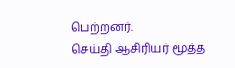பெற்றனர்.
செய்தி ஆசிரியர் மூத்த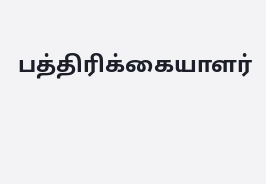பத்திரிக்கையாளர்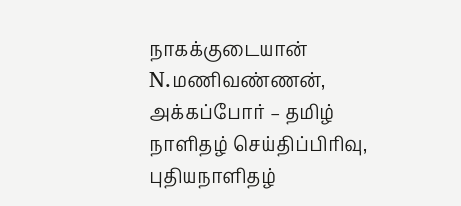நாகக்குடையான் N.மணிவண்ணன், அக்கப்போர் – தமிழ் நாளிதழ் செய்திப்பிரிவு,
புதியநாளிதழ்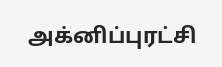அக்னிப்புரட்சி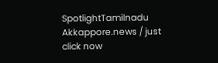SpotlightTamilnadu
Akkappore.news / just click now